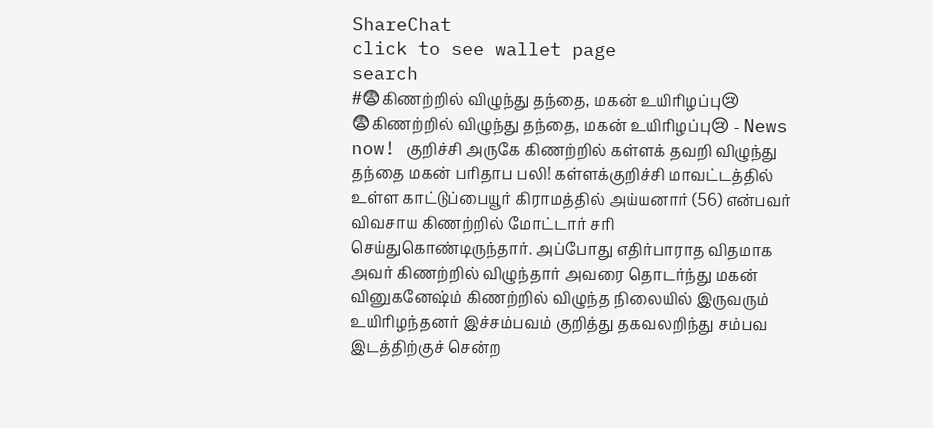ShareChat
click to see wallet page
search
#😨கிணற்றில் விழுந்து தந்தை, மகன் உயிரிழப்பு😢
😨கிணற்றில் விழுந்து தந்தை, மகன் உயிரிழப்பு😢 - News now! குறிச்சி அருகே கிணற்றில் கள்ளக் தவறி விழுந்து தந்தை மகன் பரிதாப பலி! கள்ளக்குறிச்சி மாவட்டத்தில் உள்ள காட்டுப்பையூர் கிராமத்தில் அய்யனார் (56) என்பவர் விவசாய கிணற்றில் மோட்டார் சரி செய்துகொண்டிருந்தார். அப்போது எதிர்பாராத விதமாக அவர் கிணற்றில் விழுந்தார் அவரை தொடர்ந்து மகன் வினுகனேஷ்ம் கிணற்றில் விழுந்த நிலையில் இருவரும் உயிரிழந்தனர் இச்சம்பவம் குறித்து தகவலறிந்து சம்பவ இடத்திற்குச் சென்ற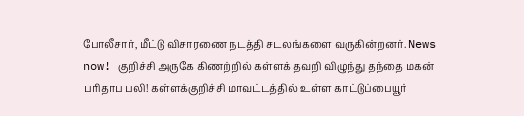போலீசார், மீட்டு விசாரணை நடத்தி சடலங்களை வருகின்றனர். News now! குறிச்சி அருகே கிணற்றில் கள்ளக் தவறி விழுந்து தந்தை மகன் பரிதாப பலி! கள்ளக்குறிச்சி மாவட்டத்தில் உள்ள காட்டுப்பையூர்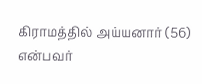கிராமத்தில் அய்யனார் (56) என்பவர்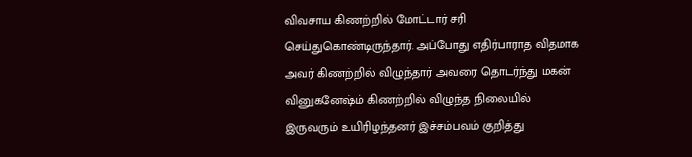விவசாய கிணற்றில் மோட்டார் சரி செய்துகொண்டிருந்தார். அப்போது எதிர்பாராத விதமாக அவர் கிணற்றில் விழுந்தார் அவரை தொடர்ந்து மகன் வினுகனேஷ்ம் கிணற்றில் விழுந்த நிலையில் இருவரும் உயிரிழந்தனர் இச்சம்பவம் குறித்து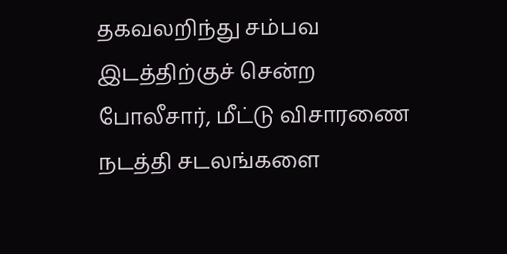தகவலறிந்து சம்பவ இடத்திற்குச் சென்ற போலீசார், மீட்டு விசாரணை நடத்தி சடலங்களை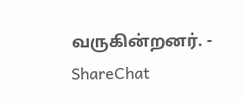வருகின்றனர். - ShareChat